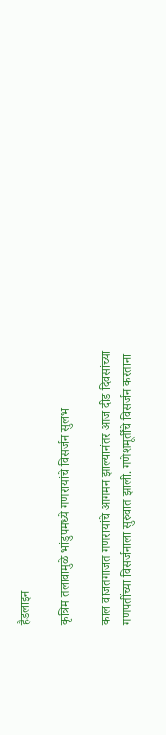हैडलाइन

कृत्रिम तलावामुळे भांडुपमध्ये गणरायांचे विसर्जन सुलभ

काल वाजतगाजत गणरायांचे आगमन झाल्यानंतर आज दीड दिवसांच्या गणपतींच्या विसर्जनाला सुरुवात झाली. गणेशमूर्तींचे विसर्जन करताना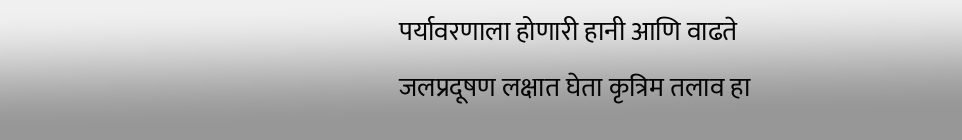पर्यावरणाला होणारी हानी आणि वाढते जलप्रदूषण लक्षात घेता कृत्रिम तलाव हा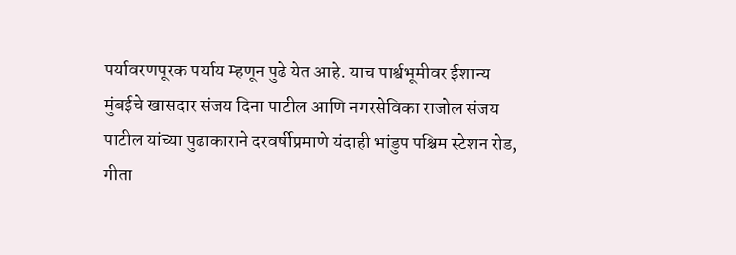पर्यावरणपूरक पर्याय म्हणून पुढे येत आहे. याच पार्श्वभूमीवर ईशान्य मुंबईचे खासदार संजय दिना पाटील आणि नगरसेविका राजोल संजय पाटील यांच्या पुढाकाराने दरवर्षीप्रमाणे यंदाही भांडुप पश्चिम स्टेशन रोड, गीता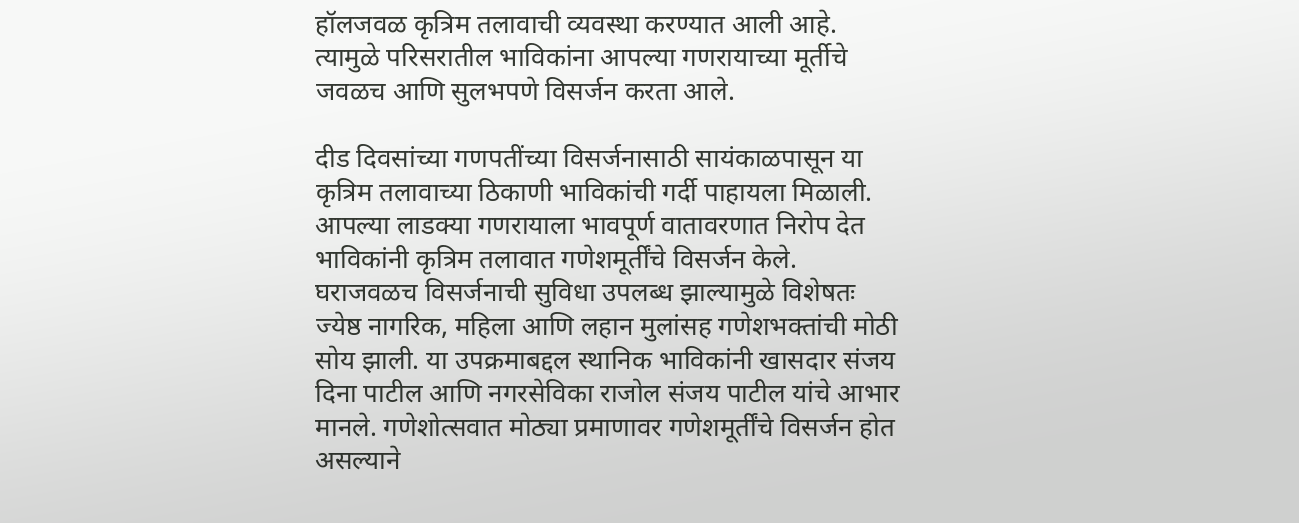हॉलजवळ कृत्रिम तलावाची व्यवस्था करण्यात आली आहे. त्यामुळे परिसरातील भाविकांना आपल्या गणरायाच्या मूर्तीचे जवळच आणि सुलभपणे विसर्जन करता आले.

दीड दिवसांच्या गणपतींच्या विसर्जनासाठी सायंकाळपासून या कृत्रिम तलावाच्या ठिकाणी भाविकांची गर्दी पाहायला मिळाली. आपल्या लाडक्या गणरायाला भावपूर्ण वातावरणात निरोप देत भाविकांनी कृत्रिम तलावात गणेशमूर्तींचे विसर्जन केले. घराजवळच विसर्जनाची सुविधा उपलब्ध झाल्यामुळे विशेषतः ज्येष्ठ नागरिक, महिला आणि लहान मुलांसह गणेशभक्तांची मोठी सोय झाली. या उपक्रमाबद्दल स्थानिक भाविकांनी खासदार संजय दिना पाटील आणि नगरसेविका राजोल संजय पाटील यांचे आभार मानले. गणेशोत्सवात मोठ्या प्रमाणावर गणेशमूर्तींचे विसर्जन होत असल्याने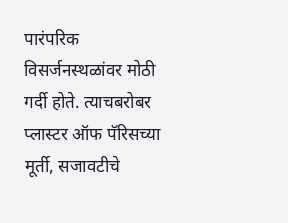पारंपरिक विसर्जनस्थळांवर मोठी गर्दी होते. त्याचबरोबर प्लास्टर ऑफ पॅरिसच्या मूर्ती, सजावटीचे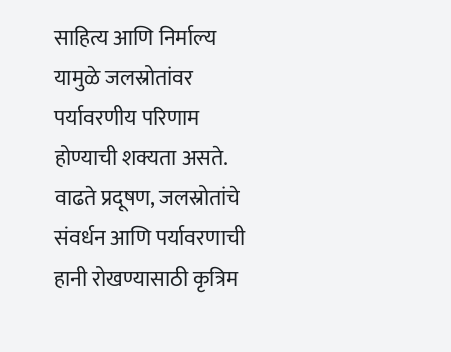साहित्य आणि निर्माल्य यामुळे जलस्रोतांवर पर्यावरणीय परिणाम होण्याची शक्यता असते. वाढते प्रदूषण, जलस्रोतांचे संवर्धन आणि पर्यावरणाची हानी रोखण्यासाठी कृत्रिम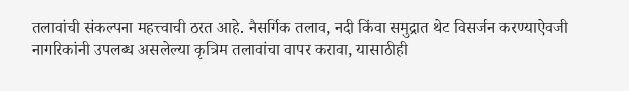तलावांची संकल्पना महत्त्वाची ठरत आहे. नैसर्गिक तलाव, नदी किंवा समुद्रात थेट विसर्जन करण्याऐवजी नागरिकांनी उपलब्ध असलेल्या कृत्रिम तलावांचा वापर करावा, यासाठीही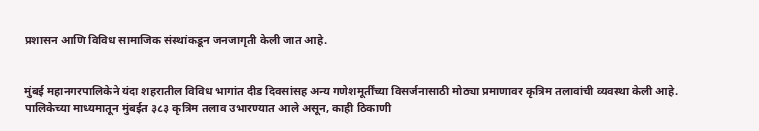प्रशासन आणि विविध सामाजिक संस्थांकडून जनजागृती केली जात आहे.


मुंबई महानगरपालिकेने यंदा शहरातील विविध भागांत दीड दिवसांसह अन्य गणेशमूर्तींच्या विसर्जनासाठी मोठ्या प्रमाणावर कृत्रिम तलावांची व्यवस्था केली आहे. पालिकेच्या माध्यमातून मुंबईत ३८३ कृत्रिम तलाव उभारण्यात आले असून, काही ठिकाणी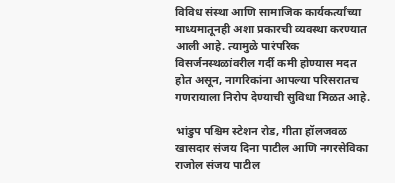विविध संस्था आणि सामाजिक कार्यकर्त्यांच्या माध्यमातूनही अशा प्रकारची व्यवस्था करण्यात आली आहे. त्यामुळे पारंपरिक विसर्जनस्थळांवरील गर्दी कमी होण्यास मदत होत असून, नागरिकांना आपल्या परिसरातच गणरायाला निरोप देण्याची सुविधा मिळत आहे.

भांडुप पश्चिम स्टेशन रोड, गीता हॉलजवळ खासदार संजय दिना पाटील आणि नगरसेविका राजोल संजय पाटील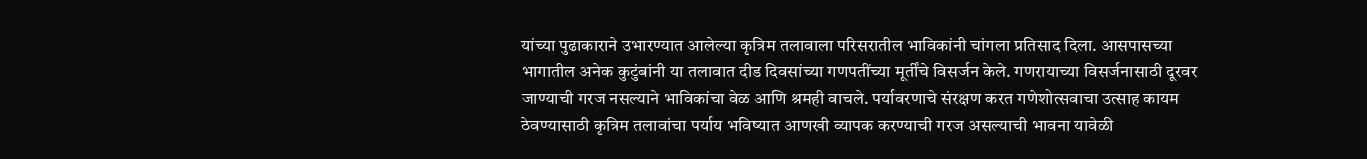यांच्या पुढाकाराने उभारण्यात आलेल्या कृत्रिम तलावाला परिसरातील भाविकांनी चांगला प्रतिसाद दिला. आसपासच्या भागातील अनेक कुटुंबांनी या तलावात दीड दिवसांच्या गणपतींच्या मूर्तींचे विसर्जन केले. गणरायाच्या विसर्जनासाठी दूरवर जाण्याची गरज नसल्याने भाविकांचा वेळ आणि श्रमही वाचले. पर्यावरणाचे संरक्षण करत गणेशोत्सवाचा उत्साह कायम ठेवण्यासाठी कृत्रिम तलावांचा पर्याय भविष्यात आणखी व्यापक करण्याची गरज असल्याची भावना यावेळी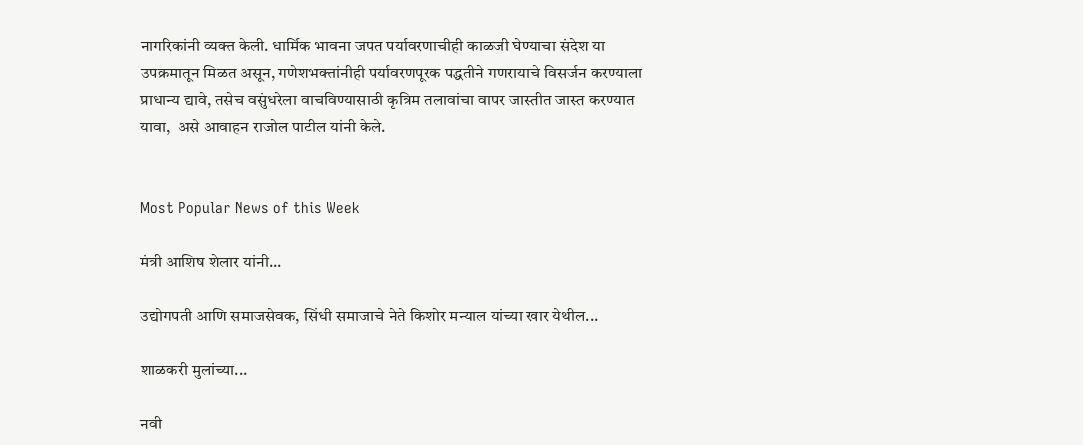नागरिकांनी व्यक्त केली. धार्मिक भावना जपत पर्यावरणाचीही काळजी घेण्याचा संदेश या उपक्रमातून मिळत असून, गणेशभक्तांनीही पर्यावरणपूरक पद्धतीने गणरायाचे विसर्जन करण्याला प्राधान्य द्यावे, तसेच वसुंधरेला वाचविण्यासाठी कृत्रिम तलावांचा वापर जास्तीत जास्त करण्यात यावा,  असे आवाहन राजोल पाटील यांनी केले.


Most Popular News of this Week

मंत्री आशिष शेलार यांनी...

उद्योगपती आणि समाजसेवक, सिंधी समाजाचे नेते किशोर मन्याल यांच्या खार येथील...

शाळकरी मुलांच्या...

नवी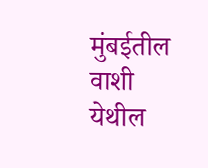मुंबईतील वाशी येथील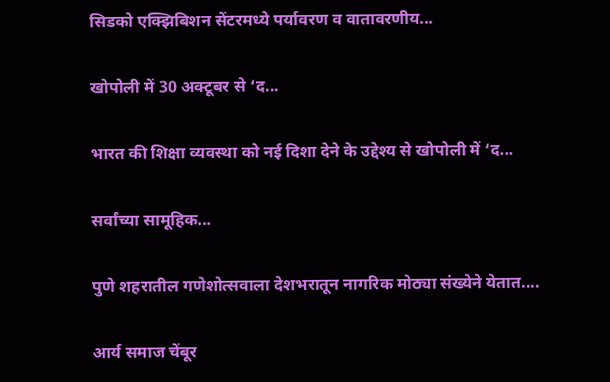सिडको एक्झिबिशन सेंटरमध्ये पर्यावरण व वातावरणीय...

खोपोली में 30 अक्टूबर से ‘द...

भारत की शिक्षा व्यवस्था को नई दिशा देने के उद्देश्य से खोपोली में ‘द...

सर्वांच्या सामूहिक...

पुणे शहरातील गणेशोत्सवाला देशभरातून नागरिक मोठ्या संख्येने येतात....

आर्य समाज चेंबूर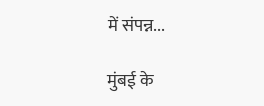में संपन्न...

मुंबई के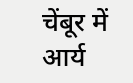चेंबूर में आर्य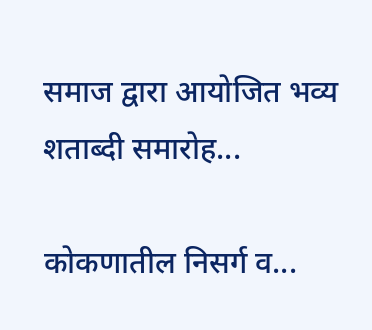समाज द्वारा आयोजित भव्य शताब्दी समारोह...

कोकणातील निसर्ग व...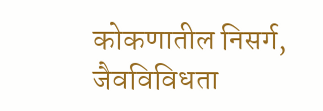कोकणातील निसर्ग, जैवविविधता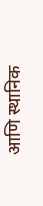आणि स्थानिक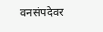वनसंपदेवर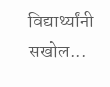विद्यार्थ्यांनी सखोल...